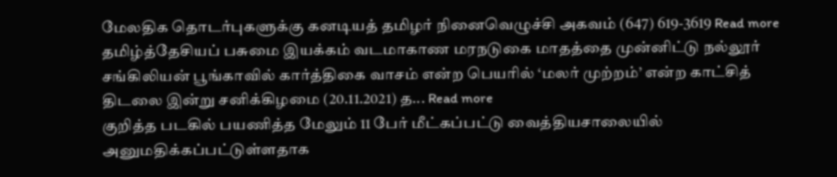மேலதிக தொடர்புகளுக்கு கனடியத் தமிழர் நினைவெழுச்சி அகவம் (647) 619-3619 Read more
தமிழ்த்தேசியப் பசுமை இயக்கம் வடமாகாண மரநடுகை மாதத்தை முன்னிட்டு நல்லூர் சங்கிலியன் பூங்காவில் கார்த்திகை வாசம் என்ற பெயரில் ‘மலர் முற்றம்’ என்ற காட்சித் திடலை இன்று சனிக்கிழமை (20.11.2021) த... Read more
குறித்த படகில் பயணித்த மேலும் 11 பேர் மீட்கப்பட்டு வைத்தியசாலையில் அனுமதிக்கப்பட்டுள்ளதாக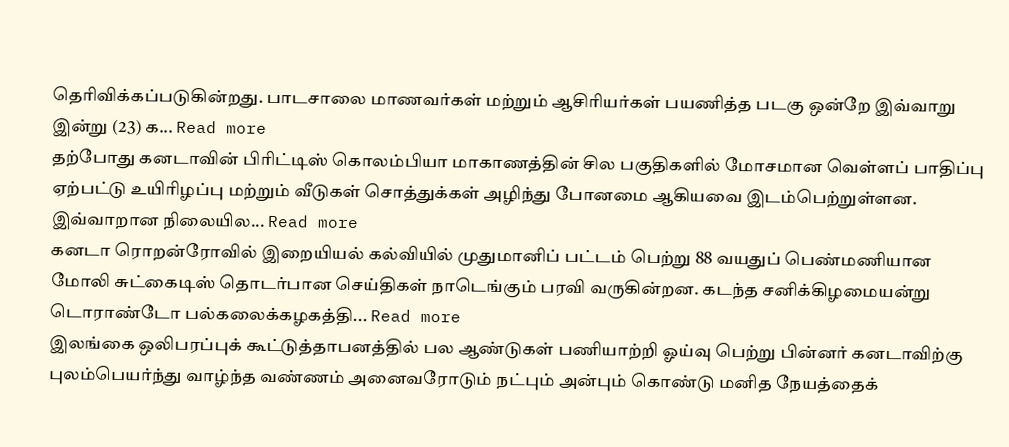தெரிவிக்கப்படுகின்றது. பாடசாலை மாணவர்கள் மற்றும் ஆசிரியர்கள் பயணித்த படகு ஒன்றே இவ்வாறு இன்று (23) க... Read more
தற்போது கனடாவின் பிரிட்டிஸ் கொலம்பியா மாகாணத்தின் சில பகுதிகளில் மோசமான வெள்ளப் பாதிப்பு ஏற்பட்டு உயிரிழப்பு மற்றும் வீடுகள் சொத்துக்கள் அழிந்து போனமை ஆகியவை இடம்பெற்றுள்ளன. இவ்வாறான நிலையில... Read more
கனடா ரொறன்ரோவில் இறையியல் கல்வியில் முதுமானிப் பட்டம் பெற்று 88 வயதுப் பெண்மணியான மோலி சுட்கைடிஸ் தொடர்பான செய்திகள் நாடெங்கும் பரவி வருகின்றன. கடந்த சனிக்கிழமையன்று டொராண்டோ பல்கலைக்கழகத்தி... Read more
இலங்கை ஒலிபரப்புக் கூட்டுத்தாபனத்தில் பல ஆண்டுகள் பணியாற்றி ஓய்வு பெற்று பின்னர் கனடாவிற்கு புலம்பெயர்ந்து வாழ்ந்த வண்ணம் அனைவரோடும் நட்பும் அன்பும் கொண்டு மனித நேயத்தைக்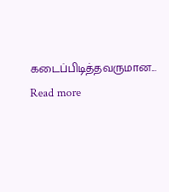கடைப்பிடித்தவருமான... Read more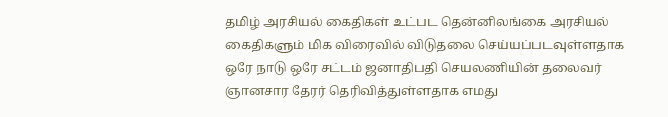தமிழ் அரசியல் கைதிகள் உட்பட தென்னிலங்கை அரசியல் கைதிகளும் மிக விரைவில் விடுதலை செய்யப்படவுள்ளதாக ஒரே நாடு ஒரே சட்டம் ஜனாதிபதி செயலணியின் தலைவர் ஞானசார தேரர் தெரிவித்துள்ளதாக எமது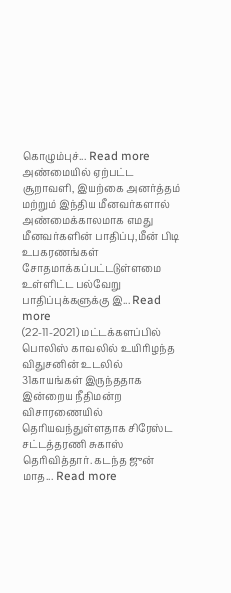கொழும்புச்... Read more
அண்மையில் ஏற்பட்ட சூறாவளி, இயற்கை அனர்த்தம் மற்றும் இந்திய மீனவர்களால் அண்மைக்காலமாக எமது மீனவர்களின் பாதிப்பு,மீன் பிடி உபகரணங்கள் சோதமாக்கப்பட்டடுள்ளமை உள்ளிட்ட பல்வேறு பாதிப்புக்களுக்கு இ... Read more
(22-11-2021) மட்டக்களப்பில் பொலிஸ் காவலில் உயிரிழந்த விதுசனின் உடலில் 31காயங்கள் இருந்ததாக இன்றைய நீதிமன்ற விசாரணையில் தெரியவந்துள்ளதாக சிரேஸ்ட சட்டத்தரணி சுகாஸ் தெரிவித்தார். கடந்த ஜுன் மாத... Read more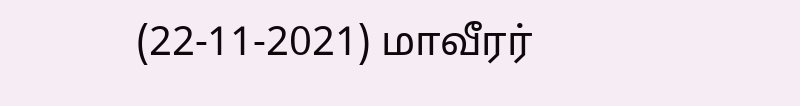(22-11-2021) மாவீரர்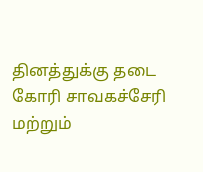தினத்துக்கு தடை கோரி சாவகச்சேரி மற்றும்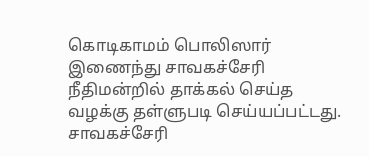கொடிகாமம் பொலிஸார் இணைந்து சாவகச்சேரி நீதிமன்றில் தாக்கல் செய்த வழக்கு தள்ளுபடி செய்யப்பட்டது. சாவகச்சேரி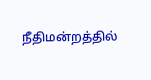நீதிமன்றத்தில்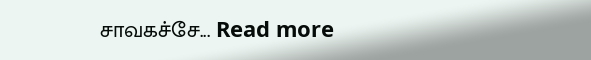சாவகச்சே... Read more